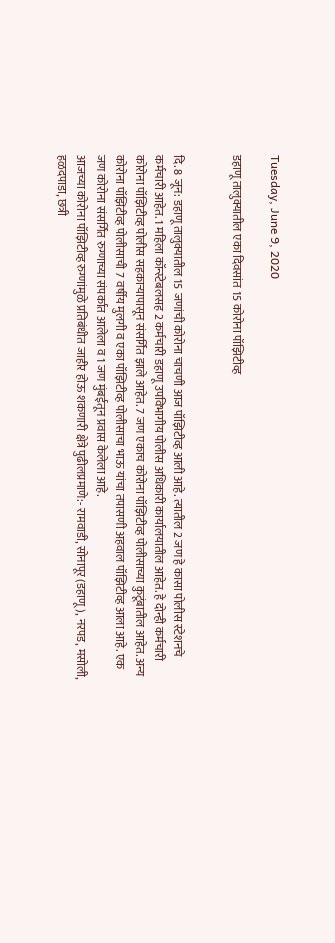Tuesday, June 9, 2020

डहाणू तालुक्यातील एका दिवसांत 15 कोरोना पॉझिटीव्ह


दि. 8 जून: डहाणू तालुक्यातील 15 जणांची कोरोना चाचणी आज पॉझिटीव्ह आली आहे. त्यातील 2 जण हे कासा पोलीस स्टेशनचे कर्मचारी आहेत. 1 महिला कॉन्स्टेबलसह 2 कर्मचारी डहाणू उपविभागीय पोलीस अधिकारी कार्यालयातील आहेत. हे दोन्ही कर्मचारी कोरोना पॉझिटीव्ह पोलीस सहकाऱ्यापासून संसर्गित झाले आहेत. 7 जण एकाच कोरोना पॉझिटीव्ह पोलीसाच्या कुटूंबातील आहेत. अन्य कोरोना पॉझिटीव्ह पोलीसाची 7 वर्षीय मुलगी व एका पॉझिटीव्ह पोलीसाचा भाऊ यांचा तपासणी अहवाल पॉझिटीव्ह आला आहे. एक जण कोरोना संसर्गित रुग्णाच्या संपर्कात आलेला व 1 जण मुंबईतून प्रवास केलेला आहे.
आजच्या कोरोना पॉझिटीव्ह रुग्णांमुळे प्रतिबंधीत जाहीर होऊ शकणारी क्षेत्रे पुढीलप्रमाणे:- रामवाडी, सोनापूर (डहाणू), नरपड, मसोली, हळदपाडा, छत्री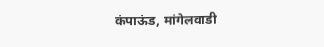कंपाऊंड, मांगेलवाडी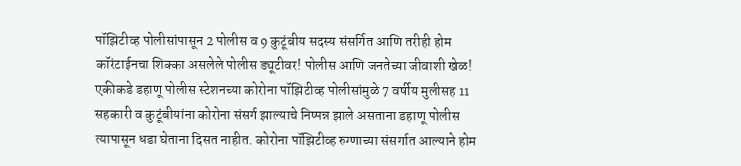पॉझिटीव्ह पोलीसांपासून 2 पोलीस व 9 कुटूंबीय सदस्य संसर्गित आणि तरीही होम कॉरंटाईनचा शिक्का असलेले पोलीस ड्यूटीवर! पोलीस आणि जनतेच्या जीवाशी खेळ!
एकीकडे डहाणू पोलीस स्टेशनच्या कोरोना पॉझिटीव्ह पोलीसांमुळे 7 वर्षीय मुलीसह 11 सहकारी व कुटूंबीयांना कोरोना संसर्ग झाल्याचे निष्पन्न झाले असताना डहाणू पोलीस त्यापासून धडा घेताना दिसत नाहीत. कोरोना पॉझिटीव्ह रुग्णाच्या संसर्गात आल्याने होम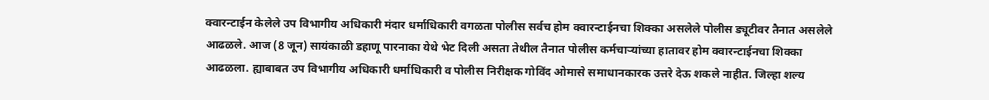क्वारन्टाईन केलेले उप विभागीय अधिकारी मंदार धर्माधिकारी वगळता पोलीस सर्वच होम क्वारन्टाईनचा शिक्का असलेले पोलीस ड्यूटीवर तैनात असलेले आढळले. आज (8 जून) सायंकाळी डहाणू पारनाका येथे भेट दिली असता तेथील तैनात पोलीस कर्मचाऱ्यांच्या हातावर होम क्वारन्टाईनचा शिक्का आढळला. ह्याबाबत उप विभागीय अधिकारी धर्माधिकारी व पोलीस निरीक्षक गोविंद ओमासे समाधानकारक उत्तरे देऊ शकले नाहीत. जिल्हा शल्य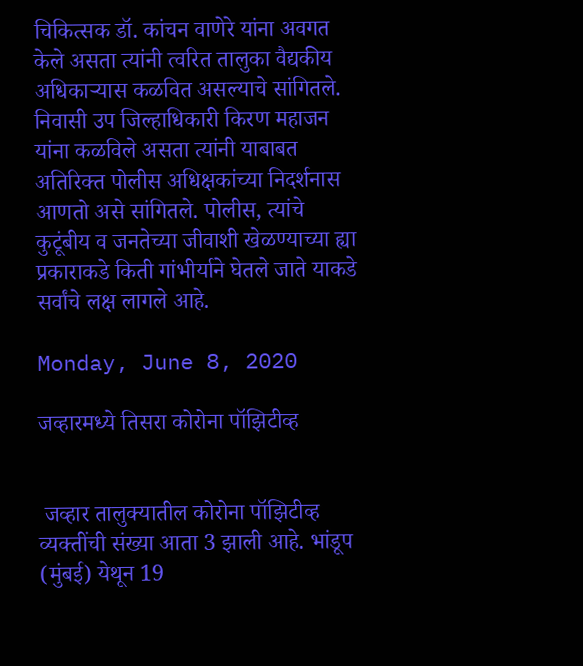चिकित्सक डॉ. कांचन वाणेरे यांना अवगत केले असता त्यांनी त्वरित तालुका वैद्यकीय अधिकाऱ्यास कळवित असल्याचे सांगितले. निवासी उप जिल्हाधिकारी किरण महाजन यांना कळविले असता त्यांनी याबाबत अतिरिक्त पोलीस अधिक्षकांच्या निदर्शनास आणतो असे सांगितले. पोलीस, त्यांचे कुटूंबीय व जनतेच्या जीवाशी खेळण्याच्या ह्या प्रकाराकडे किती गांभीर्याने घेतले जाते याकडे सर्वांचे लक्ष लागले आहे.

Monday, June 8, 2020

जव्हारमध्ये तिसरा कोरोना पॉझिटीव्ह


 जव्हार तालुक्यातील कोरोना पॉझिटीव्ह व्यक्तींची संख्या आता 3 झाली आहे. भांडूप (मुंबई) येथून 19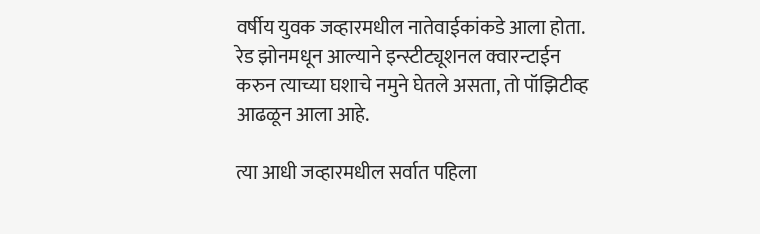वर्षीय युवक जव्हारमधील नातेवाईकांकडे आला होता. रेड झोनमधून आल्याने इन्स्टीट्यूशनल क्वारन्टाईन करुन त्याच्या घशाचे नमुने घेतले असता, तो पॉझिटीव्ह आढळून आला आहे.

त्या आधी जव्हारमधील सर्वात पहिला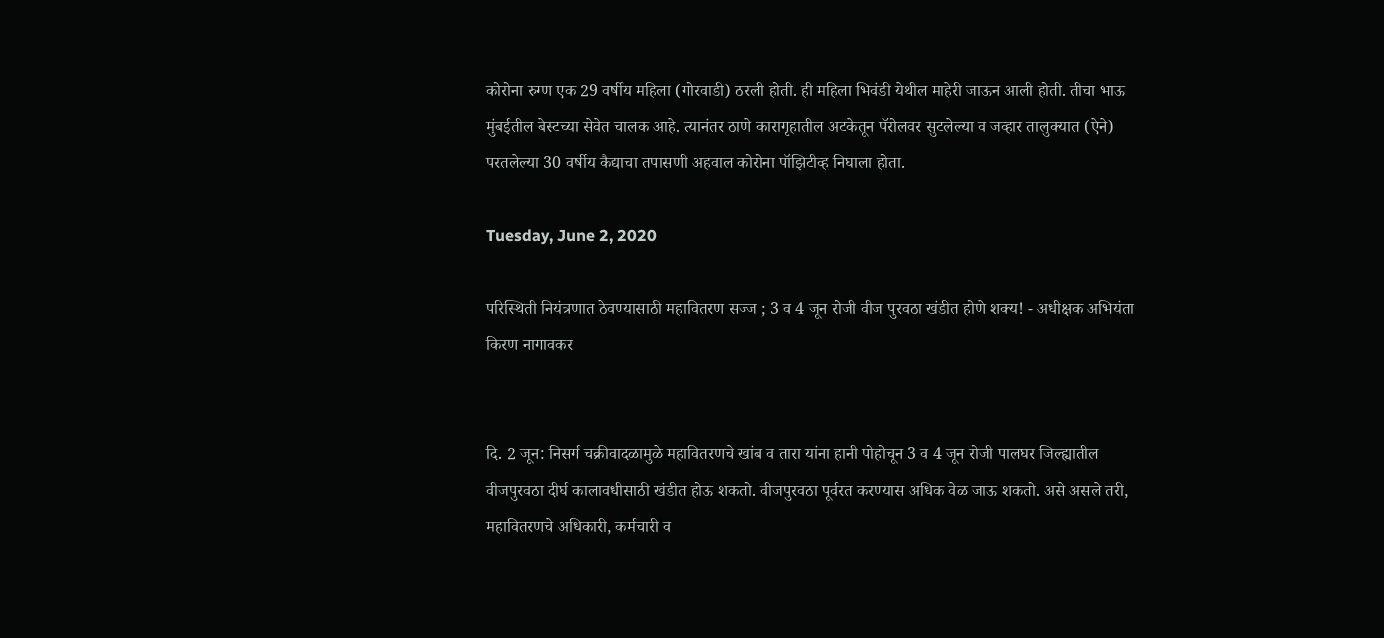कोरोना रुग्ण एक 29 वर्षीय महिला (गोरवाडी) ठरली होती. ही महिला भिवंडी येथील माहेरी जाऊन आली होती. तीचा भाऊ मुंबईतील बेस्टच्या सेवेत चालक आहे. त्यानंतर ठाणे कारागृहातील अटकेतून पॅरोलवर सुटलेल्या व जव्हार तालुक्यात (ऐने) परतलेल्या 30 वर्षीय कैद्याचा तपासणी अहवाल कोरोना पॉझिटीव्ह निघाला होता.

Tuesday, June 2, 2020

परिस्थिती नियंत्रणात ठेवण्यासाठी महावितरण सज्ज ; 3 व 4 जून रोजी वीज पुरवठा खंडीत होणे शक्य! - अधीक्षक अभियंता किरण नागावकर


दि. 2 जून: निसर्ग चक्रीवादळामुळे महावितरणचे खांब व तारा यांना हानी पोहोचून 3 व 4 जून रोजी पालघर जिल्ह्यातील वीजपुरवठा दीर्घ कालावधीसाठी खंडीत होऊ शकतो. वीजपुरवठा पूर्वरत करण्यास अधिक वेळ जाऊ शकतो. असे असले तरी, महावितरणचे अधिकारी, कर्मचारी व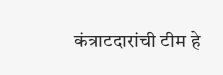कंत्राटदारांची टीम हे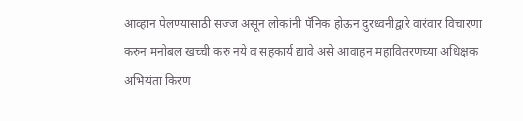आव्हान पेलण्यासाठी सज्ज असून लोकांनी पॅनिक होऊन दुरध्वनीद्वारे वारंवार विचारणा करुन मनोबल खच्ची करु नये व सहकार्य द्यावे असे आवाहन महावितरणच्या अधिक्षक अभियंता किरण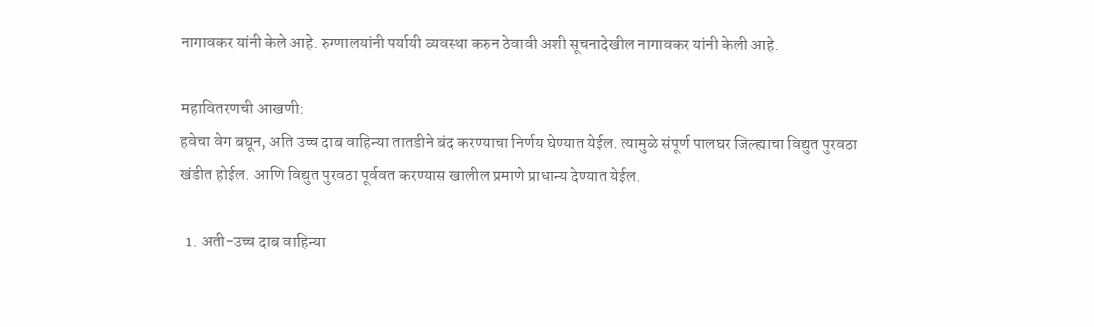नागावकर यांनी केले आहे. रुग्णालयांनी पर्यायी व्यवस्था करुन ठेवावी अशी सूचनादेखील नागावकर यांनी केली आहे.

महावितरणची आखणी:
हवेचा वेग बघून, अति उच्च दाब वाहिन्या तातडीने बंद करण्याचा निर्णय घेण्यात येईल. त्यामुळे संपूर्ण पालघर जिल्ह्याचा विद्युत पुरवठा खंडीत होईल. आणि विद्युत पुरवठा पूर्ववत करण्यास खालील प्रमाणे प्राधान्य देण्यात येईल.

  1. अती-उच्च दाब वाहिन्या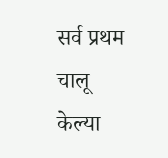सर्व प्रथम चालू केल्या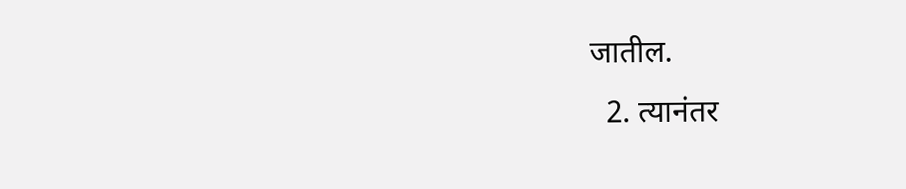जातील.
  2. त्यानंतर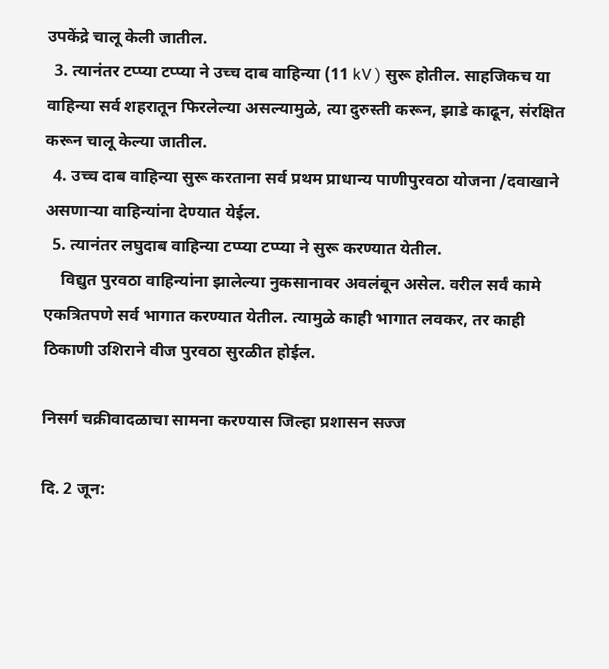उपकेंद्रे चालू केली जातील.
  3. त्यानंतर टप्प्या टप्प्या ने उच्च दाब वाहिन्या (11 kV ) सुरू होतील. साहजिकच या वाहिन्या सर्व शहरातून फिरलेल्या असल्यामुळे, त्या दुरुस्ती करून, झाडे काढून, संरक्षित करून चालू केल्या जातील.
  4. उच्च दाब वाहिन्या सुरू करताना सर्व प्रथम प्राधान्य पाणीपुरवठा योजना /दवाखाने असणाऱ्या वाहिन्यांना देण्यात येईल.
  5. त्यानंतर लघुदाब वाहिन्या टप्प्या टप्प्या ने सुरू करण्यात येतील.
    विद्युत पुरवठा वाहिन्यांना झालेल्या नुकसानावर अवलंबून असेल. वरील सर्वं कामे एकत्रितपणे सर्व भागात करण्यात येतील. त्यामुळे काही भागात लवकर, तर काही ठिकाणी उशिराने वीज पुरवठा सुरळीत होईल.

निसर्ग चक्रीवादळाचा सामना करण्यास जिल्हा प्रशासन सज्ज

दि. 2 जून: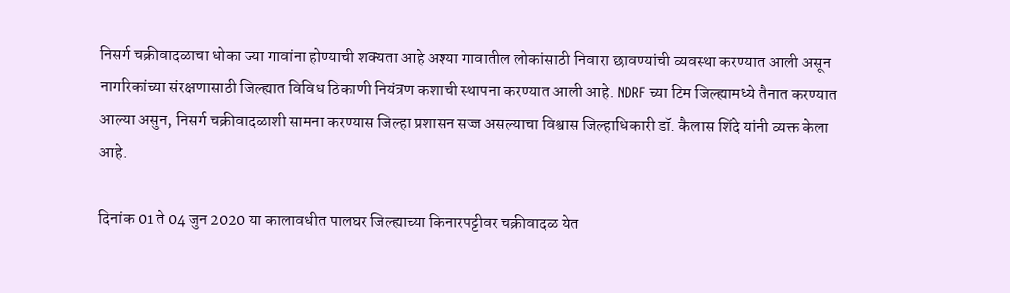निसर्ग चक्रीवादळाचा धोका ज्या गावांना होण्याची शक्यता आहे अश्या गावातील लोकांसाठी निवारा छावण्यांची व्यवस्था करण्यात आली असून नागरिकांच्या संरक्षणासाठी जिल्ह्यात विविध ठिकाणी नियंत्रण कशाची स्थापना करण्यात आली आहे. NDRF च्या टिम जिल्ह्यामध्ये तैनात करण्यात आल्या असुन, निसर्ग चक्रीवादळाशी सामना करण्यास जिल्हा प्रशासन सज्ज असल्याचा विश्वास जिल्हाधिकारी डॉ. कैलास शिंदे यांनी व्यक्त केला आहे.

दिनांक 01 ते 04 जुन 2020 या कालावधीत पालघर जिल्ह्याच्या किनारपट्टीवर चक्रीवादळ येत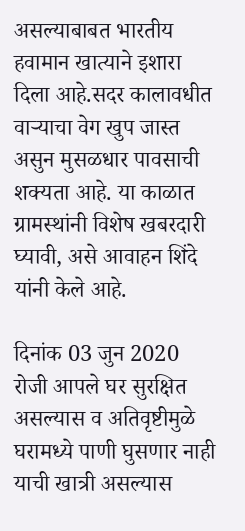असल्याबाबत भारतीय हवामान खात्याने इशारा दिला आहे.सदर कालावधीत वाऱ्याचा वेग खुप जास्त असुन मुसळधार पावसाची शक्यता आहे. या काळात ग्रामस्थांनी विशेष खबरदारी घ्यावी, असे आवाहन शिंदे यांनी केले आहे.

दिनांक 03 जुन 2020 रोजी आपले घर सुरक्षित असल्यास व अतिवृष्टीमुळे घरामध्ये पाणी घुसणार नाही याची खात्री असल्यास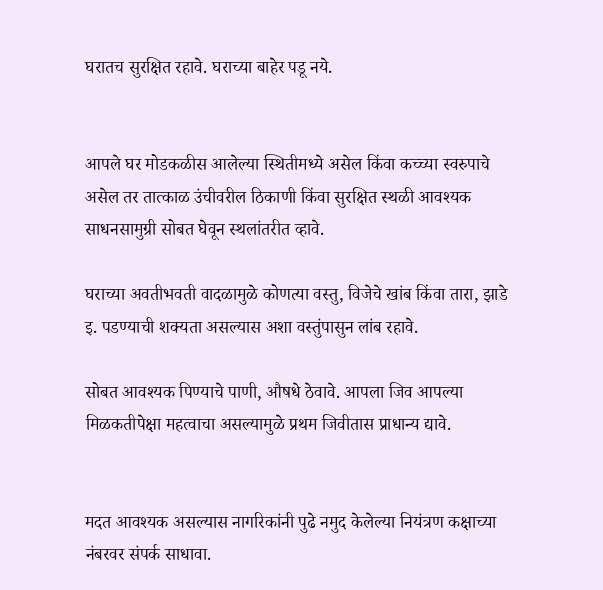घरातच सुरक्षित रहावे. घराच्या बाहेर पडू नये.


आपले घर मोडकळीस आलेल्या स्थितीमध्ये असेल किंवा कच्च्या स्वरुपाचे असेल तर तात्काळ उंचीवरील ठिकाणी किंवा सुरक्षित स्थळी आवश्यक साधनसामुग्री सोबत घेवून स्थलांतरीत व्हावे.

घराच्या अवतीभवती वादळामुळे कोणत्या वस्तु, विजेचे खांब किंवा तारा, झाडे इ. पडण्याची शक्यता असल्यास अशा वस्तुंपासुन लांब रहावे.

सोबत आवश्यक पिण्याचे पाणी, औषधे ठेवावे. आपला जिव आपल्या मिळकतीपेक्षा महत्वाचा असल्यामुळे प्रथम जिवीतास प्राधान्य द्यावे.


मदत आवश्यक असल्यास नागरिकांनी पुढे नमुद केलेल्या नियंत्रण कक्षाच्या नंबरवर संपर्क साधावा.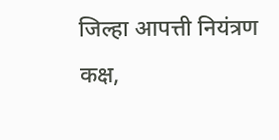जिल्हा आपत्ती नियंत्रण कक्ष,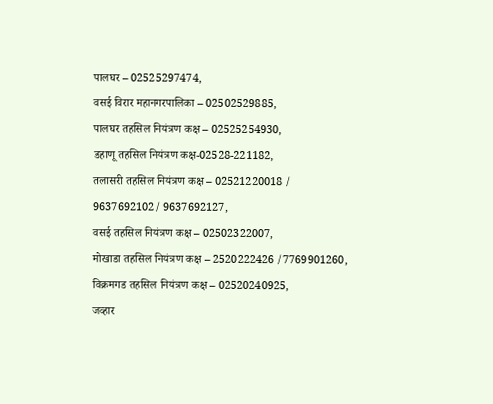पालघर – 02525297474,
वसई विरार महानगरपालिका – 02502529885,
पालघर तहसिल नियंत्रण कक्ष – 02525254930,
डहाणू तहसिल नियंत्रण कक्ष-02528-221182,
तलासरी तहसिल नियंत्रण कक्ष – 02521220018 / 9637692102/ 9637692127,
वसई तहसिल नियंत्रण कक्ष – 02502322007,
मोखाडा तहसिल नियंत्रण कक्ष – 2520222426 /7769901260,
विक्रमगड तहसिल नियंत्रण कक्ष – 02520240925,
जव्हार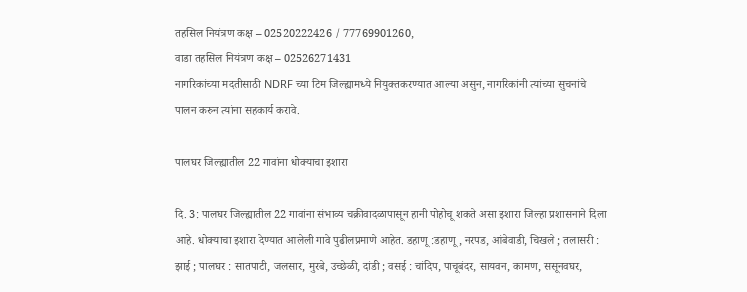तहसिल नियंत्रण कक्ष – 02520222426 / 77769901260,
वाडा तहसिल नियंत्रण कक्ष – 02526271431
नागरिकांच्या मदतीसाठी NDRF च्या टिम जिल्ह्यामध्ये नियुक्तकरण्यात आल्या असुन, नागरिकांनी त्यांच्या सुचनांचे पालन करुन त्यांना सहकार्य करावे.

पालघर जिल्ह्यातील 22 गावांना धोक्याचा इशारा

दि. 3: पालघर जिल्ह्यातील 22 गावांना संभाव्य चक्रीवादळापासून हानी पोहोचू शकते असा इशारा जिल्हा प्रशासनाने दिला आहे. धोक्याचा इशारा देण्यात आलेली गावे पुढीलप्रमाणे आहेत. डहाणू :डहाणू, नरपड, आंबेवाडी, चिखले ; तलासरी : झाई ; पालघर : सातपाटी, जलसार, मुरबे, उच्छेळी, दांडी ; वसई : चांदिप, पाचूबंदर, सायवन, कामण, ससूनवघर,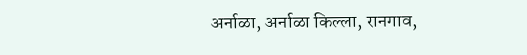अर्नाळा, अर्नाळा किल्ला, रानगाव,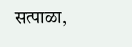सत्पाळा,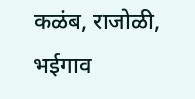कळंब, राजोळी, भईगाव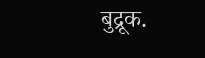बुद्रूक.